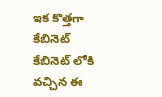ఇక కొత్తగా కేబినెట్ కేబినెట్ లోకి వచ్చిన ఈ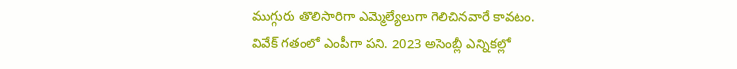ముగ్గురు తొలిసారిగా ఎమ్మెల్యేలుగా గెలిచినవారే కావటం. వివేక్ గతంలో ఎంపీగా పని. 2023 అసెంబ్లీ ఎన్నికల్లో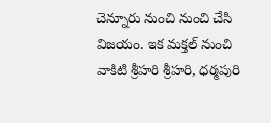చెన్నూరు నుంచి నుంచి చేసి విజయం. ఇక మక్తల్ నుంచి వాకిటి శ్రీహరి శ్రీహరి, ధర్మపురి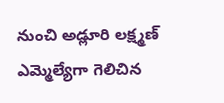నుంచి అడ్లూరి లక్ష్మణ్ ఎమ్మెల్యేగా గెలిచిన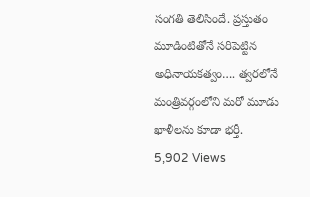సంగతి తెలిసిందే. ప్రస్తుతం మూడింటితోనే సరిపెట్టిన అధినాయకత్వం…. త్వరలోనే మంత్రివర్గంలోని మరో మూడు ఖాళీలను కూడా భర్తీ.
5,902 Views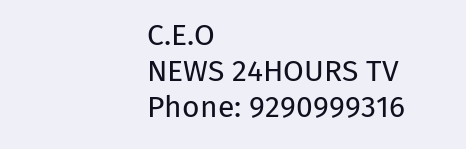C.E.O
NEWS 24HOURS TV
Phone: 9290999316